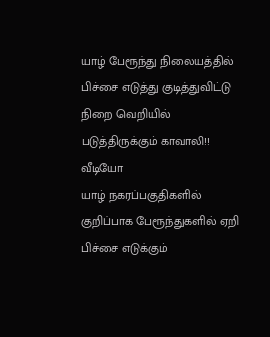யாழ் பேரூந்து நிலையத்தில் பிச்சை எடுத்து குடித்துவிட்டு நிறை வெறியில் படுத்திருக்கும் காவாலி!! வீடியோ
யாழ் நகரப்பகுதிகளில் குறிப்பாக பேரூந்துகளில் ஏறி பிச்சை எடுக்கும்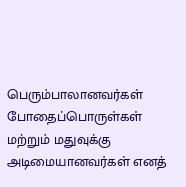பெரும்பாலானவர்கள் போதைப்பொருள்கள் மற்றும் மதுவுக்கு அடிமையானவர்கள் எனத்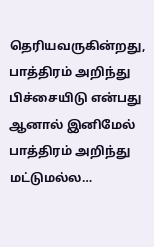தெரியவருகின்றது, பாத்திரம் அறிந்து பிச்சையிடு என்பது ஆனால் இனிமேல் பாத்திரம் அறிந்து மட்டுமல்ல…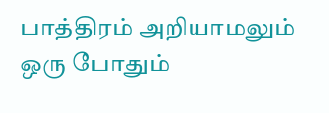பாத்திரம் அறியாமலும் ஒரு போதும்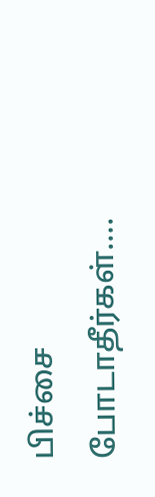பிச்சை போடாதீர்கள்….